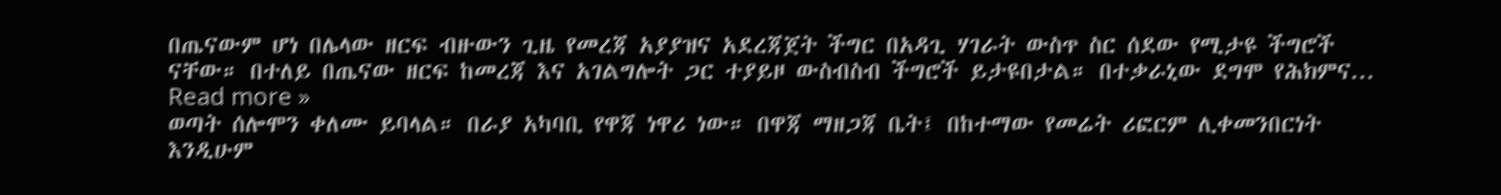በጤናውም ሆነ በሌላው ዘርፍ ብዙውን ጊዜ የመረጃ አያያዝና አደረጃጀት ችግር በአዳጊ ሃገራት ውስጥ ስር ሰደው የሚታዩ ችግሮች ናቸው። በተለይ በጤናው ዘርፍ ከመረጃ እና አገልግሎት ጋር ተያይዞ ውስብስብ ችግሮች ይታዩበታል። በተቃራኒው ደግሞ የሕክምና... Read more »
ወጣት ሰሎሞን ቀለሙ ይባላል። በራያ አካባቢ የዋጃ ነዋሪ ነው። በዋጃ ማዘጋጃ ቤት፤ በከተማው የመሬት ሪፎርም ሊቀመንበርነት እንዲሁም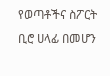የወጣቶችና ስፖርት ቢሮ ሀላፊ በመሆን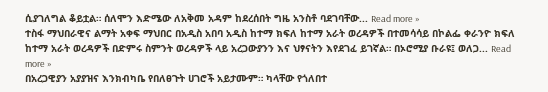ሲያገለግል ቆይቷል። ሰለሞን እድሜው ለአቅመ አዳም ከደረሰበት ግዜ አንስቶ ባደገባቸው... Read more »
ተስፋ ማህበራዊና ልማት አቀፍ ማህበር በአዲስ አበባ አዲስ ከተማ ክፍለ ከተማ አራት ወረዳዎች በተመሳሳይ በኮልፌ ቀራንዮ ክፍለ ከተማ አራት ወረዳዎች በድምሩ ስምንት ወረዳዎች ላይ አረጋውያንን እና ህፃናትን እየደገፈ ይገኛል። በኦሮሚያ ቡራዩ፤ ወለጋ... Read more »
በአረጋዊያን አያያዝና እንክብካቤ የበለፀጉት ሀገሮች አይታሙም። ካላቸው የጎለበተ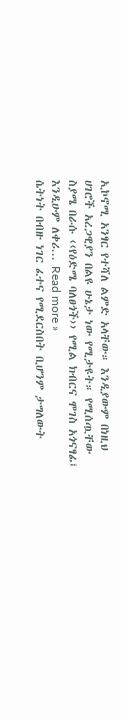ኢኮኖሚ አንፃር የተሻለ ልምድ አላቸው። እንዲያውም በነዚህ ሀገሮች አረጋዊያን በልዩ ሁኔታ ነው የሚታዩት። የሚሰጧቸው ስያሜ በራሱ ‹‹የዕድሜ ባለፀጎች›› የሚል ክብርና ሞገስ አጎናፃፊ፤ እንዲሁም ለቀሪ... Read more »
ሴትነት በብዙ ነገር ፈተና የሚደርስበት ቢሆንም ታግለውት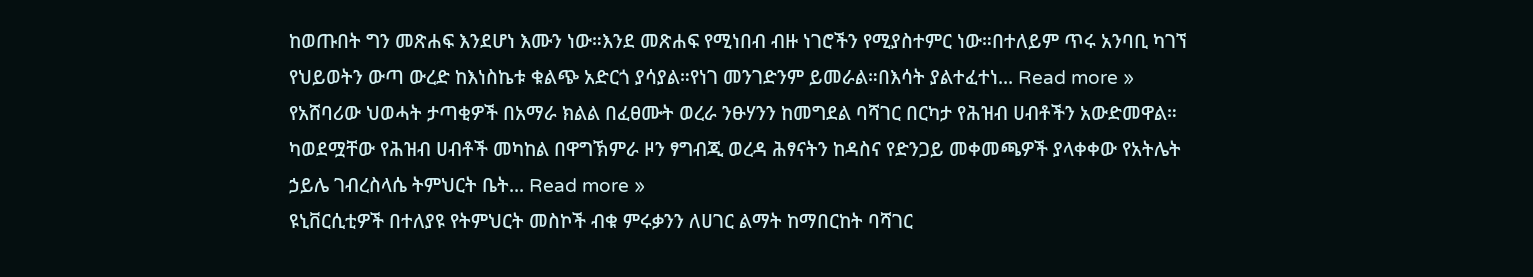ከወጡበት ግን መጽሐፍ እንደሆነ እሙን ነው።እንደ መጽሐፍ የሚነበብ ብዙ ነገሮችን የሚያስተምር ነው።በተለይም ጥሩ አንባቢ ካገኘ የህይወትን ውጣ ውረድ ከእነስኬቱ ቁልጭ አድርጎ ያሳያል።የነገ መንገድንም ይመራል።በእሳት ያልተፈተነ... Read more »
የአሸባሪው ህወሓት ታጣቂዎች በአማራ ክልል በፈፀሙት ወረራ ንፁሃንን ከመግደል ባሻገር በርካታ የሕዝብ ሀብቶችን አውድመዋል። ካወደሟቸው የሕዝብ ሀብቶች መካከል በዋግኽምራ ዞን ፃግብጂ ወረዳ ሕፃናትን ከዳስና የድንጋይ መቀመጫዎች ያላቀቀው የአትሌት ኃይሌ ገብረስላሴ ትምህርት ቤት... Read more »
ዩኒቨርሲቲዎች በተለያዩ የትምህርት መስኮች ብቁ ምሩቃንን ለሀገር ልማት ከማበርከት ባሻገር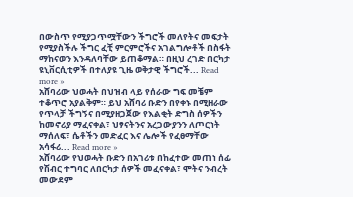በውስጥ የሚያጋጥሟቸውን ችግሮች መለየትና መፍታት የሚያስችሉ ችግር ፈቺ ምርምሮችና አገልግሎቶች በስፋት ማከናወን እንዳለባቸው ይጠቆማል። በዚህ ረገድ በርካታ ዩኒቨርሲቲዎች በተለያዩ ጊዜ ወቅታዊ ችግሮች... Read more »
አሸባሪው ህወሓት በህዝብ ላይ የሰራው ግፍ መቼም ተቆጥሮ አያልቅም። ይህ አሸባሪ ቡድን በየቀኑ በሚዘራው የጥላቻ ችግኝና በሚያዘጋጀው የእልቂት ድግስ ሰዎችን ከመኖሪያ ማፈናቀል፣ ህፃናትንና አረጋውያንን ለጦርነት ማሰለፍ፣ ሴቶችን መድፈር እና ሌሎች የፈፀማቸው አሳፋሪ... Read more »
አሸባሪው የህወሓት ቡድን በአገሪቱ በከፈተው መጠነ ሰፊ የሽብር ተግባር ለበርካታ ሰዎች መፈናቀል፣ ሞትና ንብረት መውደም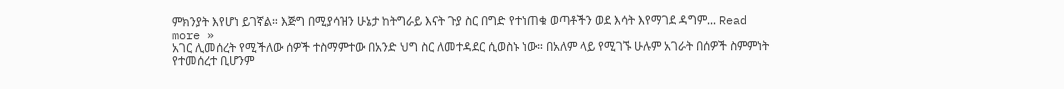ምክንያት እየሆነ ይገኛል። እጅግ በሚያሳዝን ሁኔታ ከትግራይ እናት ጉያ ስር በግድ የተነጠቁ ወጣቶችን ወደ እሳት እየማገደ ዳግም... Read more »
አገር ሊመሰረት የሚችለው ሰዎች ተስማምተው በአንድ ህግ ስር ለመተዳደር ሲወስኑ ነው። በአለም ላይ የሚገኙ ሁሉም አገራት በሰዎች ስምምነት የተመሰረተ ቢሆንም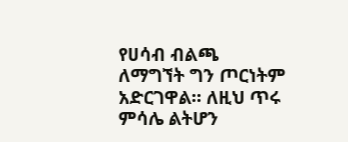የሀሳብ ብልጫ ለማግኘት ግን ጦርነትም አድርገዋል። ለዚህ ጥሩ ምሳሌ ልትሆን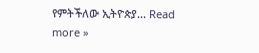የምትችለው ኢትዮጵያ... Read more »